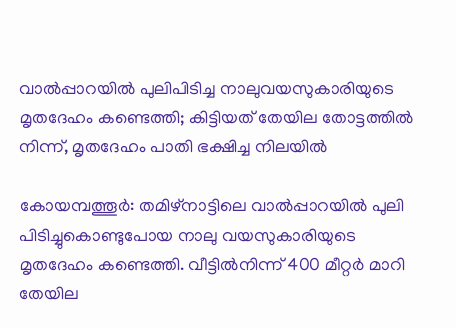വാല്‍പ്പാറയില്‍ പുലിപിടിച്ച നാലുവയസുകാരിയുടെ മൃതദേഹം കണ്ടെത്തി; കിട്ടിയത് തേയില തോട്ടത്തില്‍ നിന്ന്, മൃതദേഹം പാതി ഭക്ഷിച്ച നിലയില്‍

കോയമ്പത്തൂര്‍: തമിഴ്‌നാട്ടിലെ വാല്‍പ്പാറയില്‍ പുലി പിടിച്ചുകൊണ്ടുപോയ നാലു വയസുകാരിയുടെ മൃതദേഹം കണ്ടെത്തി. വീട്ടില്‍നിന്ന് 400 മീറ്റര്‍ മാറി തേയില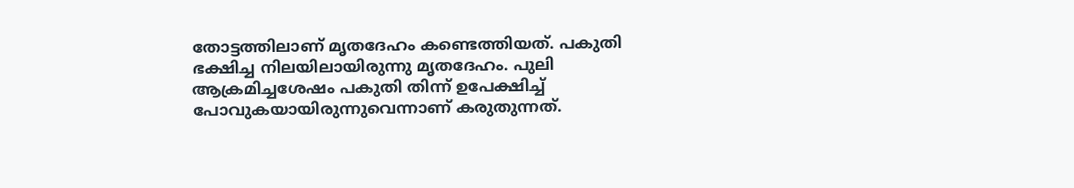തോട്ടത്തിലാണ് മൃതദേഹം കണ്ടെത്തിയത്. പകുതി ഭക്ഷിച്ച നിലയിലായിരുന്നു മൃതദേഹം. പുലി ആക്രമിച്ചശേഷം പകുതി തിന്ന് ഉപേക്ഷിച്ച് പോവുകയായിരുന്നുവെന്നാണ് കരുതുന്നത്.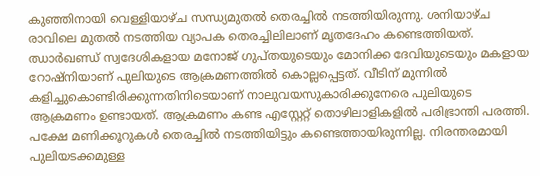കുഞ്ഞിനായി വെള്ളിയാഴ്ച സന്ധ്യമുതല്‍ തെരച്ചില്‍ നടത്തിയിരുന്നു. ശനിയാഴ്ച രാവിലെ മുതല്‍ നടത്തിയ വ്യാപക തെരച്ചിലിലാണ് മൃതദേഹം കണ്ടെത്തിയത്.
ഝാര്‍ഖണ്ഡ് സ്വദേശികളായ മനോജ് ഗുപ്തയുടെയും മോനിക്ക ദേവിയുടെയും മകളായ റോഷ്‌നിയാണ് പുലിയുടെ ആക്രമണത്തില്‍ കൊല്ലപ്പെട്ടത്. വീടിന് മുന്നില്‍ കളിച്ചുകൊണ്ടിരിക്കുന്നതിനിടെയാണ് നാലുവയസുകാരിക്കുനേരെ പുലിയുടെ ആക്രമണം ഉണ്ടായത്. ആക്രമണം കണ്ട എസ്റ്റേറ്റ് തൊഴിലാളികളില്‍ പരിഭ്രാന്തി പരത്തി. പക്ഷേ മണിക്കൂറുകള്‍ തെരച്ചില്‍ നടത്തിയിട്ടും കണ്ടെത്തായിരുന്നില്ല. നിരന്തരമായി പുലിയടക്കമുള്ള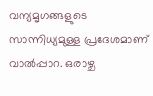വന്യമൃഗങ്ങളുടെ സാന്നിധ്യമുള്ള പ്രദേശമാണ് വാല്‍പ്പാറ. ഒരാഴ്ച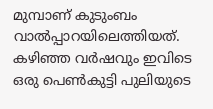മുമ്പാണ് കുടുംബം വാല്‍പ്പാറയിലെത്തിയത്. കഴിഞ്ഞ വര്‍ഷവും ഇവിടെ ഒരു പെണ്‍കുട്ടി പുലിയുടെ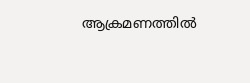ആക്രമണത്തില്‍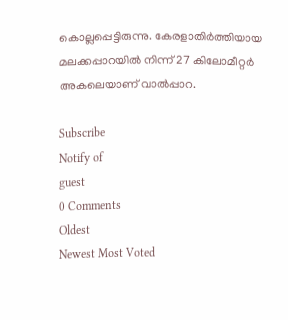കൊല്ലപ്പെട്ടിരുന്നു. കേരളാതിര്‍ത്തിയായ മലക്കപ്പാറയില്‍ നിന്ന് 27 കിലോമീറ്റര്‍ അകലെയാണ് വാല്‍പ്പാറ.

Subscribe
Notify of
guest
0 Comments
Oldest
Newest Most Voted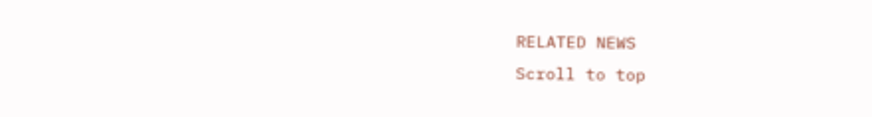RELATED NEWS
Scroll to top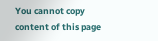You cannot copy content of this page